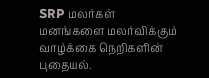SRP மலர்கள்
மனங்களை மலர்விக்கும் வாழ்க்கை நெறிகளின் புதையல்.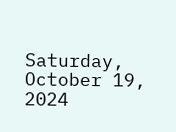Saturday, October 19, 2024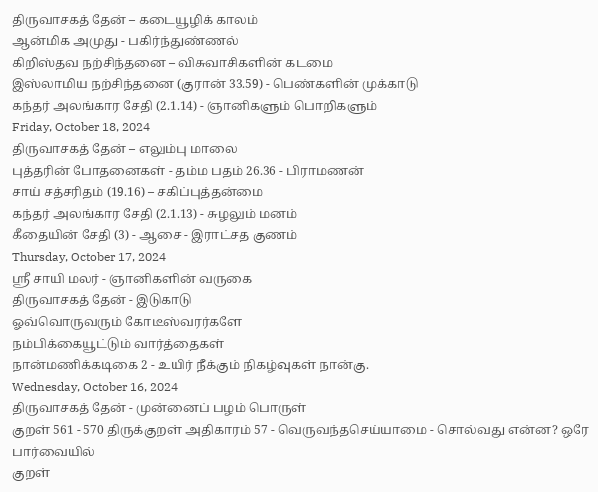திருவாசகத் தேன் – கடையூழிக் காலம்
ஆன்மிக அமுது - பகிர்ந்துண்ணல்
கிறிஸ்தவ நற்சிந்தனை – விசுவாசிகளின் கடமை
இஸ்லாமிய நற்சிந்தனை (குரான் 33.59) - பெண்களின் முக்காடு
கந்தர் அலங்கார சேதி (2.1.14) - ஞானிகளும் பொறிகளும்
Friday, October 18, 2024
திருவாசகத் தேன் – எலும்பு மாலை
புத்தரின் போதனைகள் - தம்ம பதம் 26.36 - பிராமணன்
சாய் சத்சரிதம் (19.16) – சகிப்புத்தன்மை
கந்தர் அலங்கார சேதி (2.1.13) - சுழலும் மனம்
கீதையின் சேதி (3) - ஆசை - இராட்சத குணம்
Thursday, October 17, 2024
ஸ்ரீ சாயி மலர் - ஞானிகளின் வருகை
திருவாசகத் தேன் - இடுகாடு
ஓவ்வொருவரும் கோடீஸ்வரர்களே
நம்பிக்கையூட்டும் வார்த்தைகள்
நான்மணிக்கடிகை 2 - உயிர் நீக்கும் நிகழ்வுகள் நான்கு.
Wednesday, October 16, 2024
திருவாசகத் தேன் - முன்னைப் பழம் பொருள்
குறள் 561 - 570 திருக்குறள் அதிகாரம் 57 - வெருவந்தசெய்யாமை - சொல்வது என்ன? ஒரே பார்வையில்
குறள்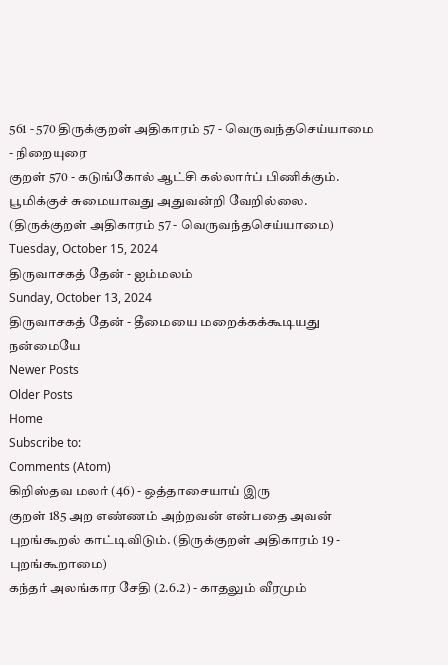561 - 570 திருக்குறள் அதிகாரம் 57 - வெருவந்தசெய்யாமை - நிறையுரை
குறள் 570 - கடுங்கோல் ஆட்சி கல்லார்ப் பிணிக்கும். பூமிக்குச் சுமையாவது அதுவன்றி வேறில்லை. (திருக்குறள் அதிகாரம் 57 - வெருவந்தசெய்யாமை)
Tuesday, October 15, 2024
திருவாசகத் தேன் - ஐம்மலம்
Sunday, October 13, 2024
திருவாசகத் தேன் - தீமையை மறைக்கக்கூடியது நன்மையே
Newer Posts
Older Posts
Home
Subscribe to:
Comments (Atom)
கிறிஸ்தவ மலர் (46) - ஒத்தாசையாய் இரு
குறள் 185 அற எண்ணம் அற்றவன் என்பதை அவன் புறங்கூறல் காட்டிவிடும். (திருக்குறள் அதிகாரம் 19 - புறங்கூறாமை)
கந்தர் அலங்கார சேதி (2.6.2) - காதலும் வீரமும்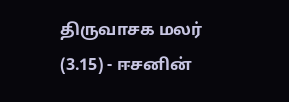திருவாசக மலர் (3.15) - ஈசனின்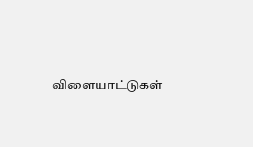விளையாட்டுகள்